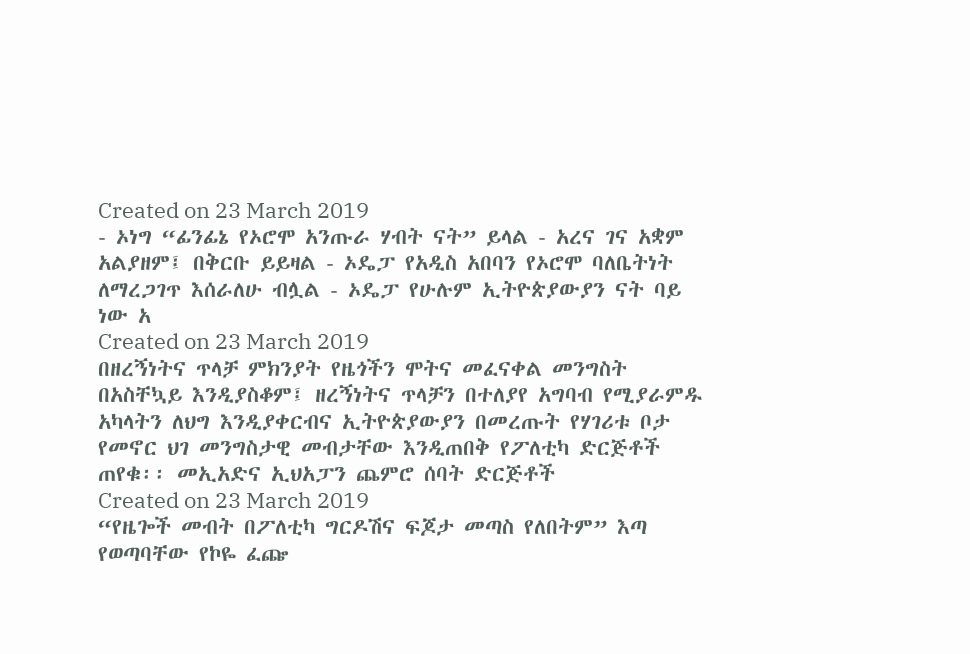Created on 23 March 2019
- ኦነግ “ፊንፊኔ የኦሮሞ አንጡራ ሃብት ናት” ይላል - አረና ገና አቋም አልያዘም፤ በቅርቡ ይይዛል - ኦዴፓ የአዲስ አበባን የኦሮሞ ባለቤትነት ለማረጋገጥ እሰራለሁ ብሏል - ኦዴፓ የሁሉም ኢትዮጵያውያን ናት ባይ ነው አ
Created on 23 March 2019
በዘረኝነትና ጥላቻ ምክንያት የዜጎችን ሞትና መፈናቀል መንግስት በአስቸኳይ እንዲያስቆም፤ ዘረኝነትና ጥላቻን በተለያየ አግባብ የሚያራምዱ አካላትን ለህግ እንዲያቀርብና ኢትዮጵያውያን በመረጡት የሃገሪቱ ቦታ የመኖር ህገ መንግስታዊ መብታቸው እንዲጠበቅ የፖለቲካ ድርጅቶች ጠየቁ፡፡ መኢአድና ኢህአፓን ጨምሮ ሰባት ድርጅቶች
Created on 23 March 2019
“የዜጐች መብት በፖለቲካ ግርዶሽና ፍጆታ መጣስ የለበትም” እጣ የወጣባቸው የኮዬ ፈጬ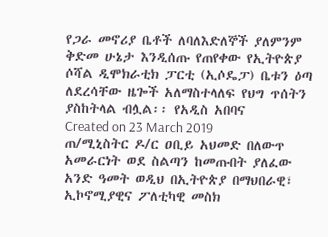የጋራ መኖሪያ ቤቶች ለባለእድለኞች ያለምንም ቅድመ ሁኔታ እንዲሰጡ የጠየቀው የኢትዮጵያ ሶሻል ዲሞክራቲክ ፓርቲ (ኢሶዴፓ) ቤቱን ዕጣ ለደረሳቸው ዜጐች አለማስተላለፍ የህግ ጥሰትን ያስከትላል ብሏል፡፡ የአዲስ አበባና
Created on 23 March 2019
ጠ/ሚኒስትር ዶ/ር ዐቢይ አህመድ በለውጥ አመራርነት ወደ ስልጣን ከመጡበት ያለፈው አንድ ዓመት ወዲህ በኢትዮጵያ በማህበራዊ፣ ኢኮኖሚያዊና ፖለቲካዊ መስክ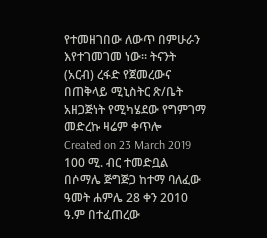የተመዘገበው ለውጥ በምሁራን እየተገመገመ ነው፡፡ ትናንት (አርብ) ረፋድ የጀመረውና በጠቅላይ ሚኒስትር ጽ/ቤት አዘጋጅነት የሚካሄደው የግምገማ መድረኩ ዛሬም ቀጥሎ
Created on 23 March 2019
100 ሚ. ብር ተመድቧል በሶማሌ ጅግጅጋ ከተማ ባለፈው ዓመት ሐምሌ 28 ቀን 2010 ዓ.ም በተፈጠረው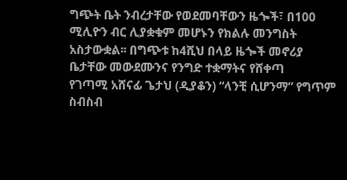ግጭት ቤት ንብረታቸው የወደመባቸውን ዜጐች፣ በ100 ሚሊዮን ብር ሊያቋቁም መሆኑን የክልሉ መንግስት አስታውቋል፡፡ በግጭቱ ከ4ሺህ በላይ ዜጐች መኖሪያ ቤታቸው መውደሙንና የንግድ ተቋማትና የሸቀጣ
የገጣሚ አሸናፊ ጌታህ (ዲያቆን) “ላንቺ ሲሆንማ” የግጥም ስብስብ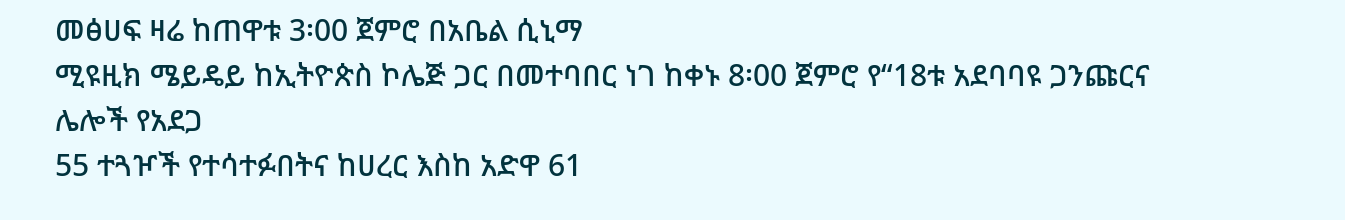መፅሀፍ ዛሬ ከጠዋቱ 3፡00 ጀምሮ በአቤል ሲኒማ
ሚዩዚክ ሜይዴይ ከኢትዮጵስ ኮሌጅ ጋር በመተባበር ነገ ከቀኑ 8፡00 ጀምሮ የ“18ቱ አደባባዩ ጋንጩርና ሌሎች የአደጋ
55 ተጓዦች የተሳተፉበትና ከሀረር እስከ አድዋ 61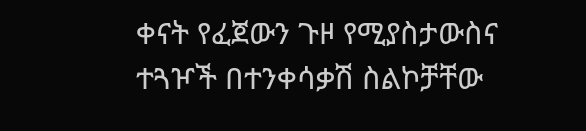ቀናት የፈጀውን ጉዞ የሚያስታውስና ተጓዦች በተንቀሳቃሽ ስልኮቻቸው